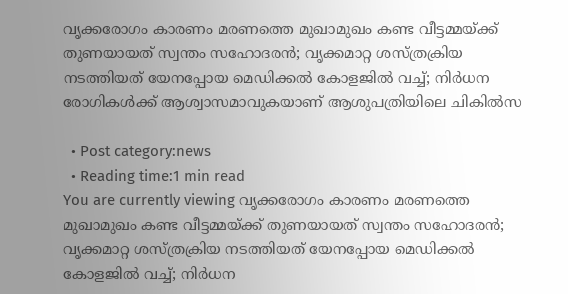വൃക്കരോഗം കാരണം മരണത്തെ മുഖാമുഖം കണ്ട വീട്ടമ്മയ്ക്ക് തുണയായത് സ്വന്തം സഹോദരന്‍; വൃക്കമാറ്റ ശസ്ത്രക്രിയ നടത്തിയത് യേനപ്പോയ മെഡിക്കല്‍ കോളജില്‍ വച്ച്; നിര്‍ധന രോഗികള്‍ക്ക് ആശ്വാസമാവുകയാണ് ആശുപത്രിയിലെ ചികില്‍സ

  • Post category:news
  • Reading time:1 min read
You are currently viewing വൃക്കരോഗം കാരണം മരണത്തെ മുഖാമുഖം കണ്ട വീട്ടമ്മയ്ക്ക് തുണയായത് സ്വന്തം സഹോദരന്‍; വൃക്കമാറ്റ ശസ്ത്രക്രിയ നടത്തിയത് യേനപ്പോയ മെഡിക്കല്‍ കോളജില്‍ വച്ച്; നിര്‍ധന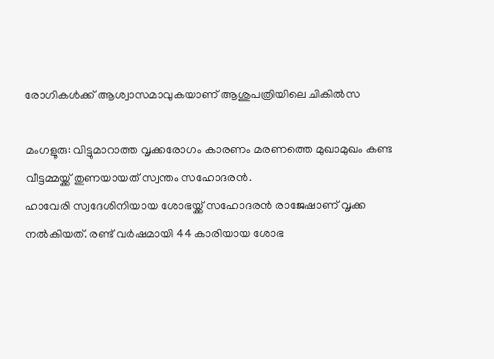രോഗികള്‍ക്ക് ആശ്വാസമാവുകയാണ് ആശുപത്രിയിലെ ചികില്‍സ

മംഗളൂരു: വിട്ടുമാറാത്ത വൃക്കരോഗം കാരണം മരണത്തെ മുഖാമുഖം കണ്ട വീട്ടമ്മയ്ക്ക് തുണയായത് സ്വന്തം സഹോദരന്‍.
ഹാവേരി സ്വദേശിനിയായ ശോഭയ്ക്ക് സഹോദരന്‍ രാജേഷാണ് വൃക്ക നല്‍കിയത്. രണ്ട് വര്‍ഷമായി 44 കാരിയായ ശോഭ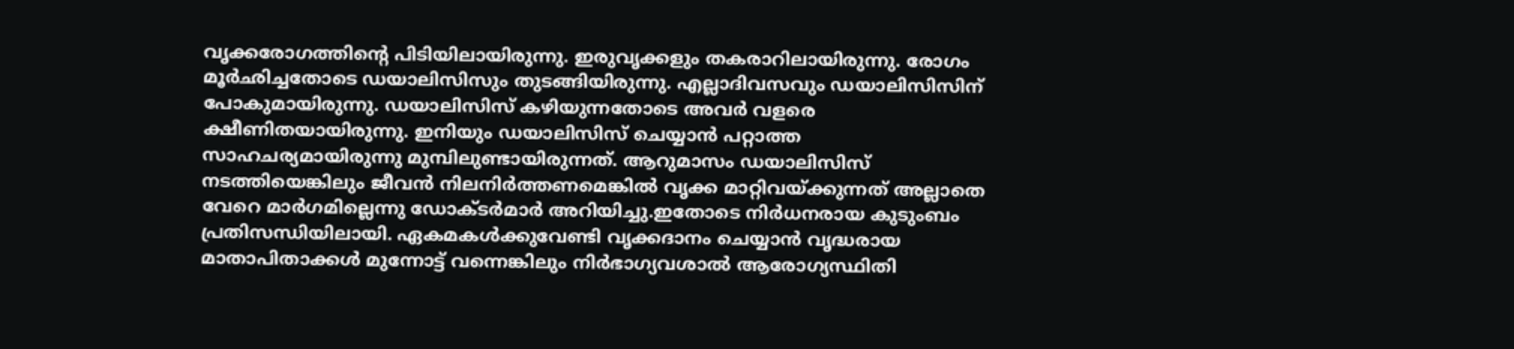വൃക്കരോഗത്തിന്റെ പിടിയിലായിരുന്നു. ഇരുവൃക്കളും തകരാറിലായിരുന്നു. രോഗം മൂര്‍ഛിച്ചതോടെ ഡയാലിസിസും തുടങ്ങിയിരുന്നു. എല്ലാദിവസവും ഡയാലിസിസിന് പോകുമായിരുന്നു. ഡയാലിസിസ് കഴിയുന്നതോടെ അവര്‍ വളരെ ക്ഷീണിതയായിരുന്നു. ഇനിയും ഡയാലിസിസ് ചെയ്യാന്‍ പറ്റാത്ത സാഹചര്യമായിരുന്നു മുമ്പിലുണ്ടായിരുന്നത്. ആറുമാസം ഡയാലിസിസ് നടത്തിയെങ്കിലും ജീവന്‍ നിലനിര്‍ത്തണമെങ്കില്‍ വൃക്ക മാറ്റിവയ്ക്കുന്നത് അല്ലാതെ വേറെ മാര്‍ഗമില്ലെന്നു ഡോക്ടര്‍മാര്‍ അറിയിച്ചു.ഇതോടെ നിര്‍ധനരായ കുടുംബം പ്രതിസന്ധിയിലായി. ഏകമകള്‍ക്കുവേണ്ടി വൃക്കദാനം ചെയ്യാന്‍ വൃദ്ധരായ മാതാപിതാക്കള്‍ മുന്നോട്ട് വന്നെങ്കിലും നിര്‍ഭാഗ്യവശാല്‍ ആരോഗ്യസ്ഥിതി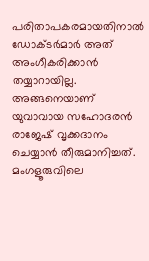പരിതാപകരമായതിനാല്‍ ഡോക്ടര്‍മാര്‍ അത് അംഗീകരിക്കാന്‍ തയ്യാറായില്ല. അങ്ങനെയാണ് യുവാവായ സഹോദരന്‍ രാജേഷ് വൃക്കദാനം ചെയ്യാന്‍ തീരുമാനിച്ചത്. മംഗളൂരുവിലെ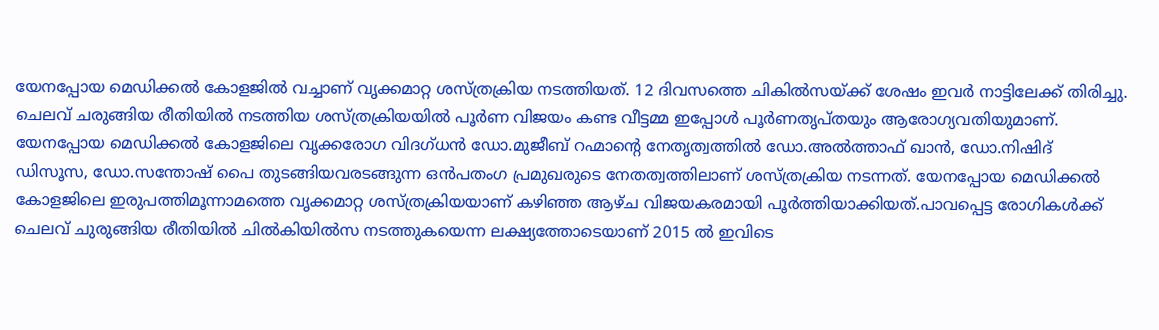യേനപ്പോയ മെഡിക്കല്‍ കോളജില്‍ വച്ചാണ് വൃക്കമാറ്റ ശസ്ത്രക്രിയ നടത്തിയത്. 12 ദിവസത്തെ ചികില്‍സയ്ക്ക് ശേഷം ഇവര്‍ നാട്ടിലേക്ക് തിരിച്ചു. ചെലവ് ചരുങ്ങിയ രീതിയില്‍ നടത്തിയ ശസ്ത്രക്രിയയില്‍ പൂര്‍ണ വിജയം കണ്ട വീട്ടമ്മ ഇപ്പോള്‍ പൂര്‍ണതൃപ്തയും ആരോഗ്യവതിയുമാണ്. യേനപ്പോയ മെഡിക്കല്‍ കോളജിലെ വൃക്കരോഗ വിദഗ്ധന്‍ ഡോ.മുജീബ് റഹ്മാന്റെ നേതൃത്വത്തില്‍ ഡോ.അല്‍ത്താഫ് ഖാന്‍, ഡോ.നിഷിദ് ഡിസൂസ, ഡോ.സന്തോഷ് പൈ തുടങ്ങിയവരടങ്ങുന്ന ഒന്‍പതംഗ പ്രമുഖരുടെ നേതത്വത്തിലാണ് ശസ്ത്രക്രിയ നടന്നത്. യേനപ്പോയ മെഡിക്കല്‍ കോളജിലെ ഇരുപത്തിമൂന്നാമത്തെ വൃക്കമാറ്റ ശസ്ത്രക്രിയയാണ് കഴിഞ്ഞ ആഴ്ച വിജയകരമായി പൂര്‍ത്തിയാക്കിയത്.പാവപ്പെട്ട രോഗികള്‍ക്ക് ചെലവ് ചുരുങ്ങിയ രീതിയില്‍ ചില്‍കിയില്‍സ നടത്തുകയെന്ന ലക്ഷ്യത്തോടെയാണ് 2015 ല്‍ ഇവിടെ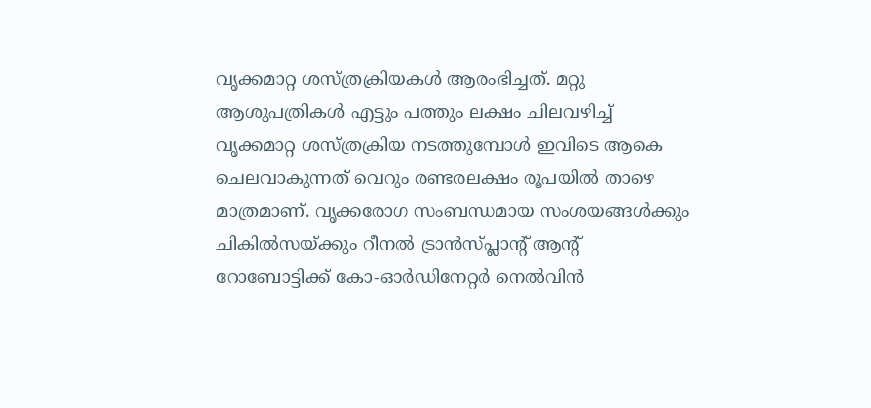വൃക്കമാറ്റ ശസ്ത്രക്രിയകള്‍ ആരംഭിച്ചത്. മറ്റു ആശുപത്രികള്‍ എട്ടും പത്തും ലക്ഷം ചിലവഴിച്ച് വൃക്കമാറ്റ ശസ്ത്രക്രിയ നടത്തുമ്പോള്‍ ഇവിടെ ആകെ ചെലവാകുന്നത് വെറും രണ്ടരലക്ഷം രൂപയില്‍ താഴെ മാത്രമാണ്. വൃക്കരോഗ സംബന്ധമായ സംശയങ്ങള്‍ക്കും ചികില്‍സയ്ക്കും റീനല്‍ ട്രാന്‍സ്പ്ലാന്റ് ആന്റ് റോബോട്ടിക്ക് കോ-ഓര്‍ഡിനേറ്റര്‍ നെല്‍വിന്‍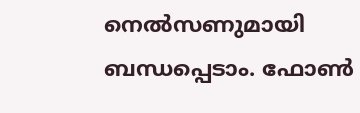നെല്‍സണുമായി ബന്ധപ്പെടാം. ഫോണ്‍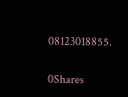08123018855.

0Shares